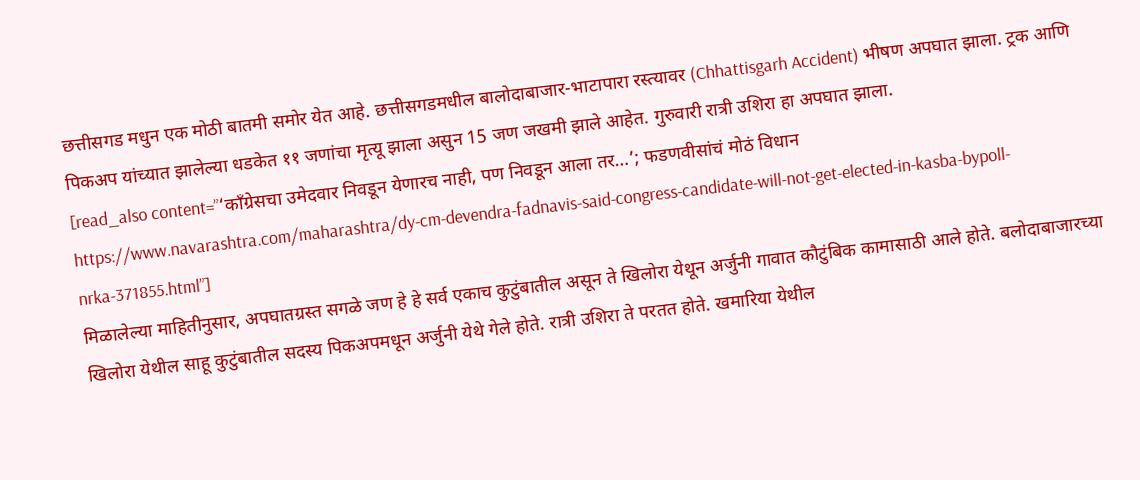छत्तीसगड मधुन एक मोठी बातमी समोर येत आहे. छत्तीसगडमधील बालोदाबाजार-भाटापारा रस्त्यावर (Chhattisgarh Accident) भीषण अपघात झाला. ट्रक आणि पिकअप यांच्यात झालेल्या धडकेत ११ जणांचा मृत्यू झाला असुन 15 जण जखमी झाले आहेत. गुरुवारी रात्री उशिरा हा अपघात झाला.
[read_also content=”‘काँग्रेसचा उमेदवार निवडून येणारच नाही, पण निवडून आला तर…’; फडणवीसांचं मोठं विधान https://www.navarashtra.com/maharashtra/dy-cm-devendra-fadnavis-said-congress-candidate-will-not-get-elected-in-kasba-bypoll-nrka-371855.html”]
मिळालेल्या माहितीनुसार, अपघातग्रस्त सगळे जण हे हे सर्व एकाच कुटुंबातील असून ते खिलोरा येथून अर्जुनी गावात कौटुंबिक कामासाठी आले होते. बलोदाबाजारच्या खिलोरा येथील साहू कुटुंबातील सदस्य पिकअपमधून अर्जुनी येथे गेले होते. रात्री उशिरा ते परतत होते. खमारिया येथील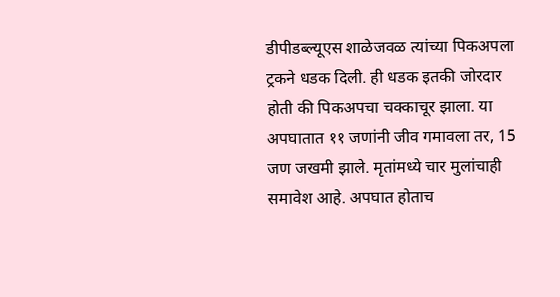डीपीडब्ल्यूएस शाळेजवळ त्यांच्या पिकअपला ट्रकने धडक दिली. ही धडक इतकी जोरदार होती की पिकअपचा चक्काचूर झाला. या अपघातात ११ जणांनी जीव गमावला तर, 15 जण जखमी झाले. मृतांमध्ये चार मुलांचाही समावेश आहे. अपघात होताच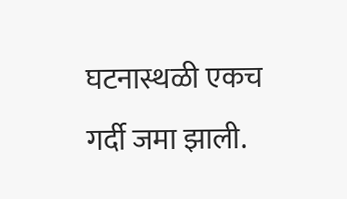घटनास्थळी एकच गर्दी जमा झाली.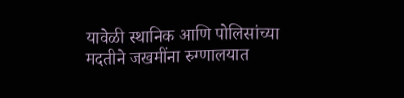यावेळी स्थानिक आणि पोलिसांच्या मदतीने जखमींना रुग्णालयात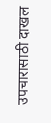उपचारासाठी दाखल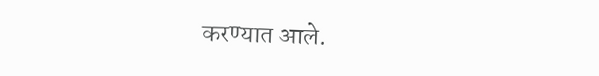करण्यात आले.